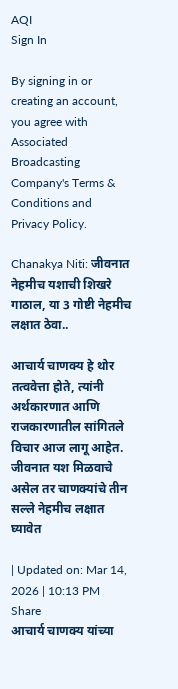AQI
Sign In

By signing in or creating an account, you agree with Associated Broadcasting Company's Terms & Conditions and Privacy Policy.

Chanakya Niti: जीवनात नेहमीच यशाची शिखरे गाठाल, या 3 गोष्टी नेहमीच लक्षात ठेवा..

आचार्य चाणक्य हे थोर तत्ववेत्ता होते, त्यांनी अर्थकारणात आणि राजकारणातील सांगितले विचार आज लागू आहेत. जीवनात यश मिळवाचे असेल तर चाणक्यांचे तीन सल्ले नेहमीच लक्षात घ्यावेत

| Updated on: Mar 14, 2026 | 10:13 PM
Share
आचार्य चाणक्य यांच्या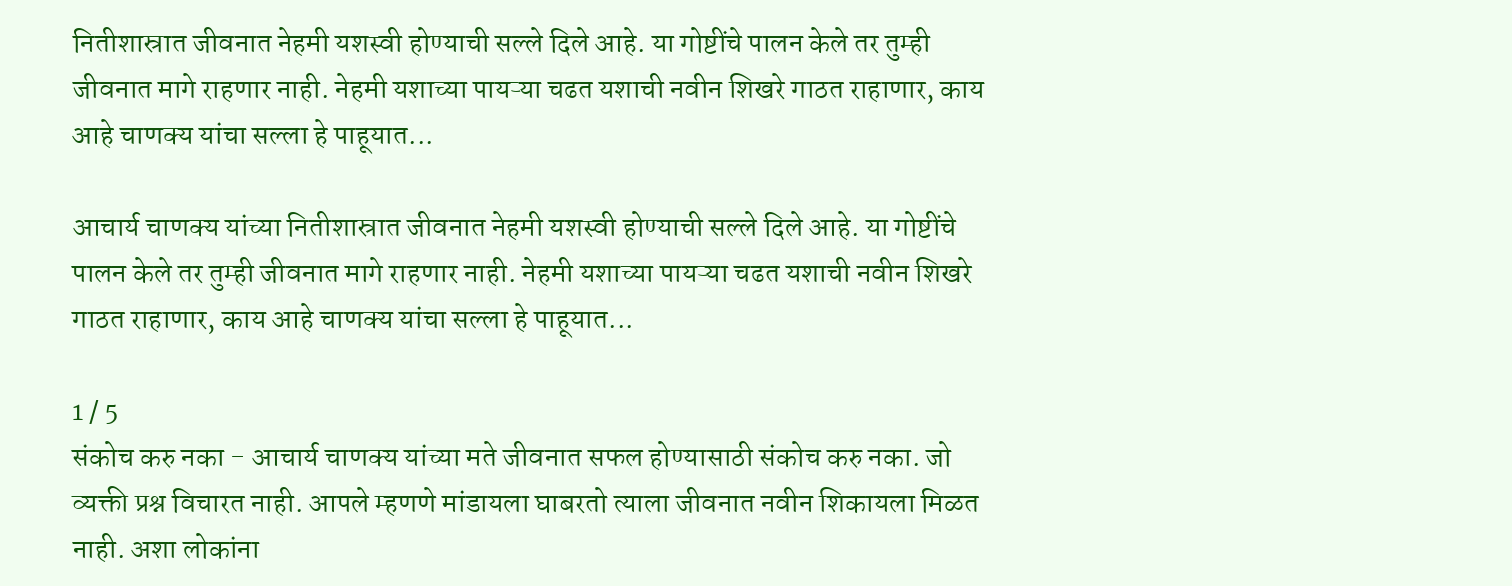नितीशास्रात जीवनात नेहमी यशस्वी होण्याची सल्ले दिले आहे. या गोष्टींचे पालन केले तर तुम्ही जीवनात मागे राहणार नाही. नेहमी यशाच्या पायऱ्या चढत यशाची नवीन शिखरे गाठत राहाणार, काय आहे चाणक्य यांचा सल्ला हे पाहूयात...

आचार्य चाणक्य यांच्या नितीशास्रात जीवनात नेहमी यशस्वी होण्याची सल्ले दिले आहे. या गोष्टींचे पालन केले तर तुम्ही जीवनात मागे राहणार नाही. नेहमी यशाच्या पायऱ्या चढत यशाची नवीन शिखरे गाठत राहाणार, काय आहे चाणक्य यांचा सल्ला हे पाहूयात...

1 / 5
संकोच करु नका - आचार्य चाणक्य यांच्या मते जीवनात सफल होण्यासाठी संकोच करु नका. जो व्यक्ती प्रश्न विचारत नाही. आपले म्हणणे मांडायला घाबरतो त्याला जीवनात नवीन शिकायला मिळत नाही. अशा लोकांना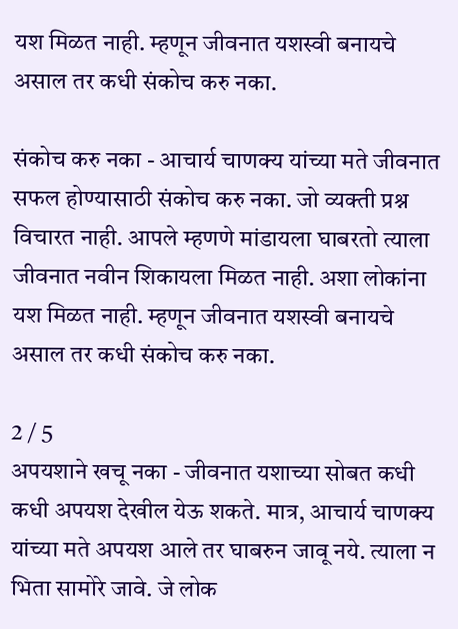यश मिळत नाही. म्हणून जीवनात यशस्वी बनायचे असाल तर कधी संकोच करु नका.

संकोच करु नका - आचार्य चाणक्य यांच्या मते जीवनात सफल होण्यासाठी संकोच करु नका. जो व्यक्ती प्रश्न विचारत नाही. आपले म्हणणे मांडायला घाबरतो त्याला जीवनात नवीन शिकायला मिळत नाही. अशा लोकांना यश मिळत नाही. म्हणून जीवनात यशस्वी बनायचे असाल तर कधी संकोच करु नका.

2 / 5
अपयशाने खचू नका - जीवनात यशाच्या सोबत कधी कधी अपयश देखील येऊ शकते. मात्र, आचार्य चाणक्य यांच्या मते अपयश आले तर घाबरुन जावू नये. त्याला न भिता सामोरे जावे. जे लोक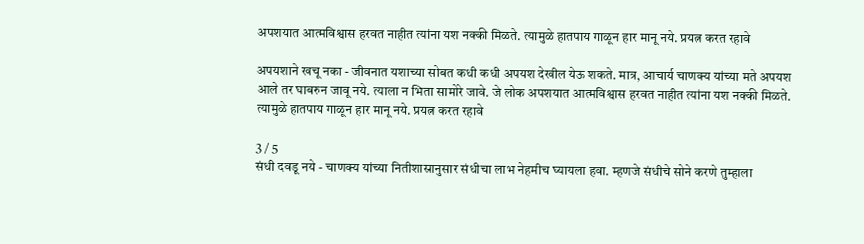अपशयात आत्मविश्वास हरवत नाहीत त्यांना यश नक्की मिळते. त्यामुळे हातपाय गाळून हार मानू नये. प्रयत्न करत रहावे

अपयशाने खचू नका - जीवनात यशाच्या सोबत कधी कधी अपयश देखील येऊ शकते. मात्र, आचार्य चाणक्य यांच्या मते अपयश आले तर घाबरुन जावू नये. त्याला न भिता सामोरे जावे. जे लोक अपशयात आत्मविश्वास हरवत नाहीत त्यांना यश नक्की मिळते. त्यामुळे हातपाय गाळून हार मानू नये. प्रयत्न करत रहावे

3 / 5
संधी दवडू नये - चाणक्य यांच्या नितीशास्रानुसार संधीचा लाभ नेहमीच घ्यायला हवा. म्हणजे संधीचे सोने करणे तुम्हाला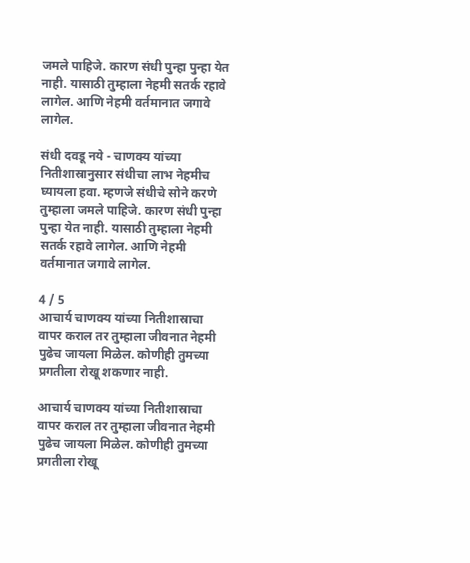जमले पाहिजे. कारण संधी पुन्हा पुन्हा येत नाही. यासाठी तुम्हाला नेहमी सतर्क रहावे लागेल. आणि नेहमी वर्तमानात जगावे लागेल.

संधी दवडू नये - चाणक्य यांच्या नितीशास्रानुसार संधीचा लाभ नेहमीच घ्यायला हवा. म्हणजे संधीचे सोने करणे तुम्हाला जमले पाहिजे. कारण संधी पुन्हा पुन्हा येत नाही. यासाठी तुम्हाला नेहमी सतर्क रहावे लागेल. आणि नेहमी वर्तमानात जगावे लागेल.

4 / 5
आचार्य चाणक्य यांच्या नितीशास्राचा वापर कराल तर तुम्हाला जीवनात नेहमी पुढेच जायला मिळेल. कोणीही तुमच्या प्रगतीला रोखू शकणार नाही.

आचार्य चाणक्य यांच्या नितीशास्राचा वापर कराल तर तुम्हाला जीवनात नेहमी पुढेच जायला मिळेल. कोणीही तुमच्या प्रगतीला रोखू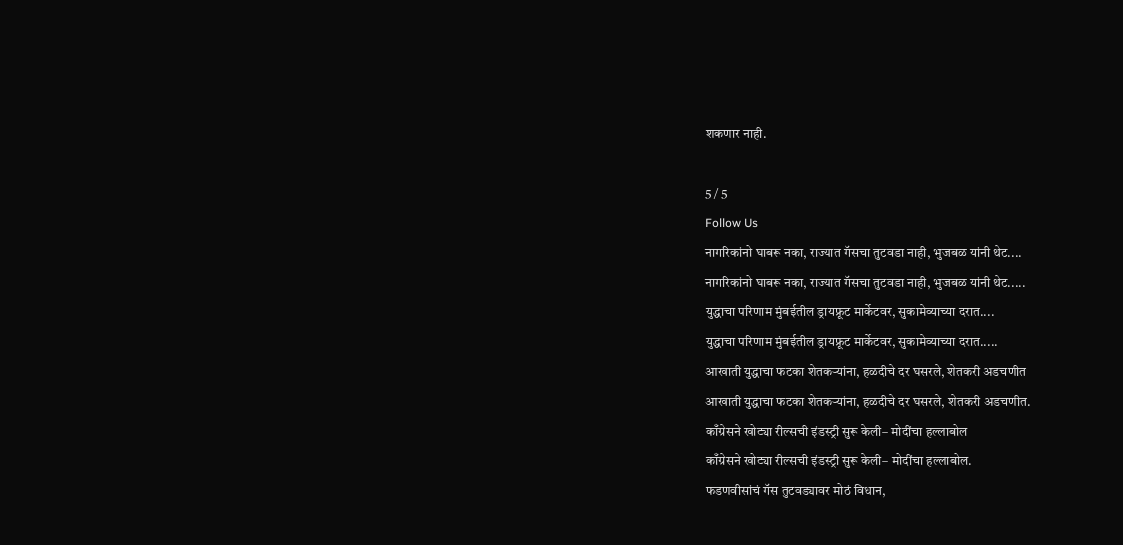शकणार नाही.

5 / 5
Follow Us
नागरिकांनो घाबरू नका, राज्यात गॅसचा तुटवडा नाही, भुजबळ यांनी थेट....
नागरिकांनो घाबरू नका, राज्यात गॅसचा तुटवडा नाही, भुजबळ यांनी थेट.....
युद्धाचा परिणाम मुंबईतील ड्रायफ्रूट मार्केटवर, सुकामेव्याच्या दरात....
युद्धाचा परिणाम मुंबईतील ड्रायफ्रूट मार्केटवर, सुकामेव्याच्या दरात.....
आखाती युद्धाचा फटका शेतकऱ्यांना, हळदीचे दर घसरले, शेतकरी अडचणीत
आखाती युद्धाचा फटका शेतकऱ्यांना, हळदीचे दर घसरले, शेतकरी अडचणीत.
काँग्रेसने खोट्या रील्सची इंडस्ट्री सुरू केली– मोदींचा हल्लाबोल
काँग्रेसने खोट्या रील्सची इंडस्ट्री सुरू केली– मोदींचा हल्लाबोल.
फडणवीसांचं गॅस तुटवड्यावर मोठं विधान,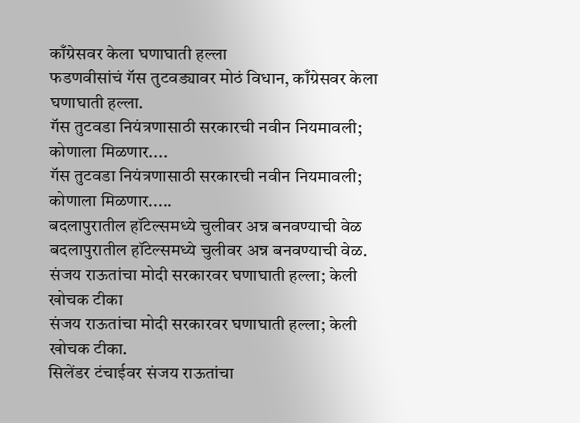काँग्रेसवर केला घणाघाती हल्ला
फडणवीसांचं गॅस तुटवड्यावर मोठं विधान, काँग्रेसवर केला घणाघाती हल्ला.
गॅस तुटवडा नियंत्रणासाठी सरकारची नवीन नियमावली; कोणाला मिळणार....
गॅस तुटवडा नियंत्रणासाठी सरकारची नवीन नियमावली; कोणाला मिळणार.....
बदलापुरातील हॉटेल्समध्ये चुलीवर अन्न बनवण्याची वेळ
बदलापुरातील हॉटेल्समध्ये चुलीवर अन्न बनवण्याची वेळ.
संजय राऊतांचा मोदी सरकारवर घणाघाती हल्ला; केली खोचक टीका
संजय राऊतांचा मोदी सरकारवर घणाघाती हल्ला; केली खोचक टीका.
सिलेंडर टंचाईवर संजय राऊतांचा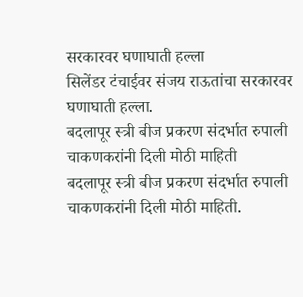सरकारवर घणाघाती हल्ला
सिलेंडर टंचाईवर संजय राऊतांचा सरकारवर घणाघाती हल्ला.
बदलापूर स्त्री बीज प्रकरण संदर्भात रुपाली चाकणकरांनी दिली मोठी माहिती
बदलापूर स्त्री बीज प्रकरण संदर्भात रुपाली चाकणकरांनी दिली मोठी माहिती.